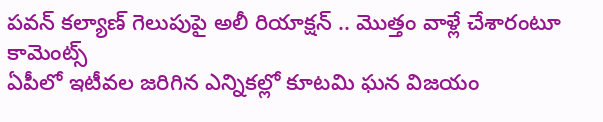పవన్ కల్యాణ్ గెలుపుపై అలీ రియాక్షన్ .. మొత్తం వాళ్లే చేశారంటూ కామెంట్స్
ఏపీలో ఇటీవల జరిగిన ఎన్నికల్లో కూటమి ఘన విజయం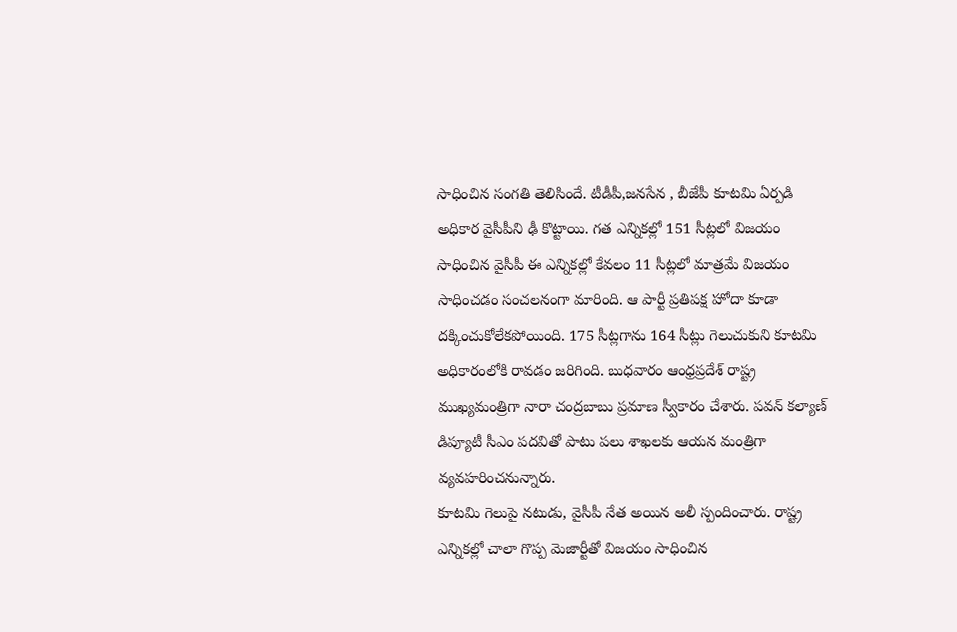సాధించిన సంగతి తెలిసిందే. టీడీపీ,జనసేన , బీజేపీ కూటమి ఏర్పడి అధికార వైసీపీని ఢీ కొట్టాయి. గత ఎన్నికల్లో 151 సీట్లలో విజయం సాధించిన వైసీపీ ఈ ఎన్నికల్లో కేవలం 11 సీట్లలో మాత్రమే విజయం సాధించడం సంచలనంగా మారింది. ఆ పార్టీ ప్రతిపక్ష హోదా కూడా దక్కించుకోలేకపోయింది. 175 సీట్లగాను 164 సీట్లు గెలుచుకుని కూటమి అధికారంలోకి రావడం జరిగింది. బుధవారం ఆంధ్రప్రదేశ్ రాష్ట్ర ముఖ్యమంత్రిగా నారా చంద్రబాబు ప్రమాణ స్వీకారం చేశారు. పవన్ కల్యాణ్ డిప్యూటీ సీఎం పదవితో పాటు పలు శాఖలకు ఆయన మంత్రిగా వ్యవహరించనున్నారు.
కూటమి గెలుపై నటుడు, వైసీపీ నేత అయిన అలీ స్పందించారు. రాష్ట్ర ఎన్నికల్లో చాలా గొప్ప మెజార్టీతో విజయం సాధించిన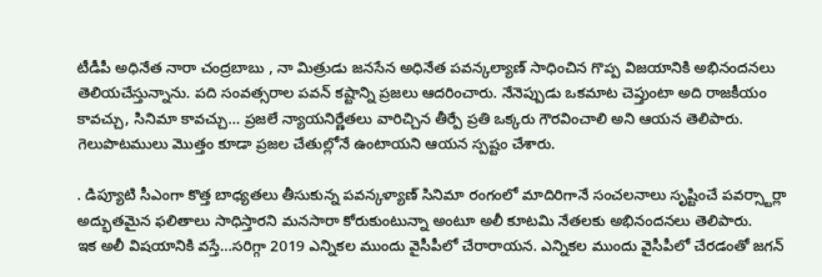టీడీపీ అధినేత నారా చంద్రబాబు , నా మిత్రుడు జనసేన అధినేత పవన్కల్యాణ్ సాధించిన గొప్ప విజయానికి అభినందనలు తెలియచేస్తున్నాను. పది సంవత్సరాల పవన్ కష్టాన్ని ప్రజలు ఆదరించారు. నేనెప్పుడు ఒకమాట చెప్తుంటా అది రాజకీయం కావచ్చు, సినిమా కావచ్చు... ప్రజలే న్యాయనిర్ణేతలు వారిచ్చిన తీర్పే ప్రతి ఒక్కరు గౌరవించాలి అని ఆయన తెలిపారు. గెలుపొటములు మొత్తం కూడా ప్రజల చేతుల్లోనే ఉంటాయని ఆయన స్పష్టం చేశారు.

. డిప్యూటి సీఎంగా కొత్త బాధ్యతలు తీసుకున్న పవన్కళ్యాణ్ సినిమా రంగంలో మాదిరిగానే సంచలనాలు సృష్టించే పవర్స్టార్లా అద్భుతమైన ఫలితాలు సాధిస్తారని మనసారా కోరుకుంటున్నా అంటూ అలీ కూటమి నేతలకు అభినందనలు తెలిపారు.
ఇక అలీ విషయానికి వస్తే...సరిగ్గా 2019 ఎన్నికల ముందు వైసీపీలో చేరారాయన. ఎన్నికల ముందు వైసీపీలో చేరడంతో జగన్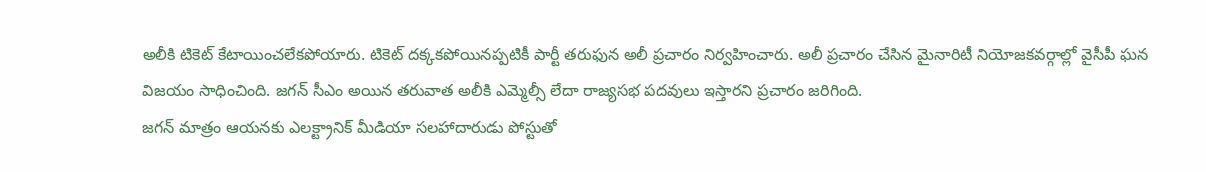అలీకి టికెట్ కేటాయించలేకపోయారు. టికెట్ దక్కకపోయినప్పటికీ పార్టీ తరుఫున అలీ ప్రచారం నిర్వహించారు. అలీ ప్రచారం చేసిన మైనారిటీ నియోజకవర్గాల్లో వైసీపీ ఘన విజయం సాధించింది. జగన్ సీఎం అయిన తరువాత అలీకి ఎమ్మెల్సీ లేదా రాజ్యసభ పదవులు ఇస్తారని ప్రచారం జరిగింది.
జగన్ మాత్రం ఆయనకు ఎలక్ట్రానిక్ మీడియా సలహాదారుడు పోస్టుతో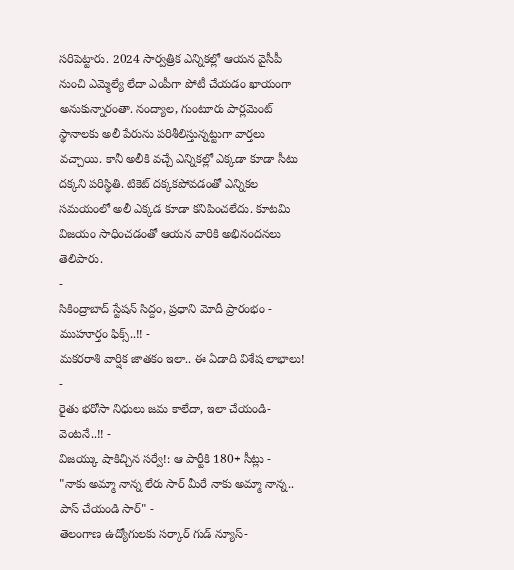సరిపెట్టారు. 2024 సార్వత్రిక ఎన్నికల్లో ఆయన వైసీపీ నుంచి ఎమ్మెల్యే లేదా ఎంపీగా పోటీ చేయడం ఖాయంగా అనుకున్నారంతా. నంద్యాల, గుంటూరు పార్లమెంట్ స్థానాలకు అలీ పేరును పరిశీలిస్తున్నట్టుగా వార్తలు వచ్చాయి. కానీ అలీకి వచ్చే ఎన్నికల్లో ఎక్కడా కూడా సీటు దక్కని పరిస్థితి. టికెట్ దక్కకపోవడంతో ఎన్నికల సమయంలో అలీ ఎక్కడ కూడా కనిపించలేదు. కూటమి విజయం సాధించడంతో ఆయన వారికి అభినందనలు తెలిపారు.
-
సికింద్రాబాద్ స్టేషన్ సిద్దం, ప్రధాని మోదీ ప్రారంభం - ముహూర్తం ఫిక్స్..!! -
మకరరాశి వార్షిక జాతకం ఇలా.. ఈ ఏడాది విశేష లాభాలు! -
రైతు భరోసా నిధులు జమ కాలేదా, ఇలా చేయండి- వెంటనే..!! -
విజయ్కు షాకిచ్చిన సర్వే!: ఆ పార్టీకి 180+ సీట్లు -
"నాకు అమ్మా నాన్న లేరు సార్ మీరే నాకు అమ్మా నాన్న.. పాస్ చేయండి సార్" -
తెలంగాణ ఉద్యోగులకు సర్కార్ గుడ్ న్యూస్-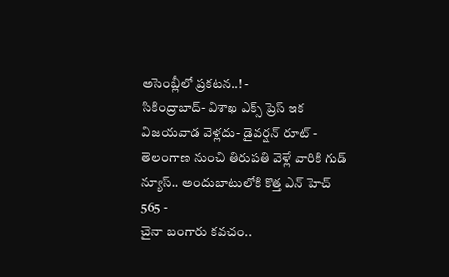అసెంబ్లీలో ప్రకటన..! -
సికింద్రాబాద్- విశాఖ ఎక్స్ ప్రెస్ ఇక విజయవాడ వెళ్లదు- డైవర్షన్ రూట్ -
తెలంగాణ నుంచి తిరుపతి వెళ్లే వారికి గుడ్ న్యూస్.. అందుబాటులోకి కొత్త ఎన్ హెచ్ 565 -
చైనా బంగారు కవచం..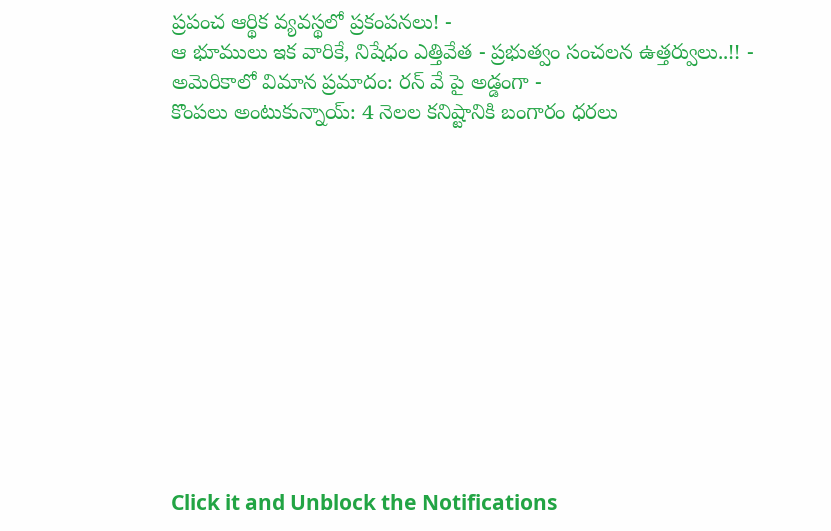ప్రపంచ ఆర్థిక వ్యవస్థలో ప్రకంపనలు! -
ఆ భూములు ఇక వారికే, నిషేధం ఎత్తివేత - ప్రభుత్వం సంచలన ఉత్తర్వులు..!! -
అమెరికాలో విమాన ప్రమాదం: రన్ వే పై అడ్డంగా -
కొంపలు అంటుకున్నాయ్: 4 నెలల కనిష్టానికి బంగారం ధరలు












Click it and Unblock the Notifications